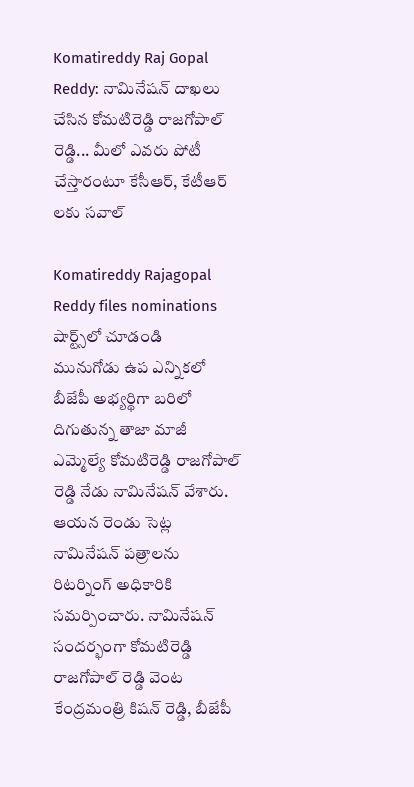Komatireddy Raj Gopal Reddy: నామినేషన్ దాఖలు చేసిన కోమటిరెడ్డి రాజగోపాల్ రెడ్డి... మీలో ఎవరు పోటీ చేస్తారంటూ కేసీఆర్, కేటీఆర్ లకు సవాల్

Komatireddy Rajagopal Reddy files nominations
షార్ట్స్‌లో చూడండి
మునుగోడు ఉప ఎన్నికలో బీజేపీ అభ్యర్థిగా బరిలో దిగుతున్న తాజా మాజీ ఎమ్మెల్యే కోమటిరెడ్డి రాజగోపాల్ రెడ్డి నేడు నామినేషన్ వేశారు. ఆయన రెండు సెట్ల నామినేషన్ పత్రాలను రిటర్నింగ్ అధికారికి సమర్పించారు. నామినేషన్ సందర్భంగా కోమటిరెడ్డి రాజగోపాల్ రెడ్డి వెంట కేంద్రమంత్రి కిషన్ రెడ్డి, బీజేపీ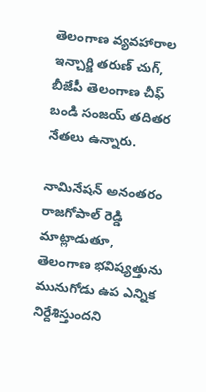తెలంగాణ వ్యవహారాల ఇన్చార్జి తరుణ్ చుగ్, బీజేపీ తెలంగాణ చీఫ్ బండి సంజయ్ తదితర నేతలు ఉన్నారు.

నామినేషన్ అనంతరం రాజగోపాల్ రెడ్డి మాట్లాడుతూ, తెలంగాణ భవిష్యత్తును మునుగోడు ఉప ఎన్నిక నిర్దేశిస్తుందని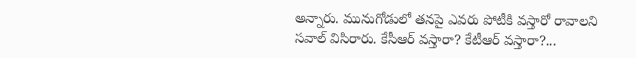అన్నారు. మునుగోడులో తనపై ఎవరు పోటీకి వస్తారో రావాలని సవాల్ విసిరారు. కేసీఆర్ వస్తారా? కేటీఆర్ వస్తారా?...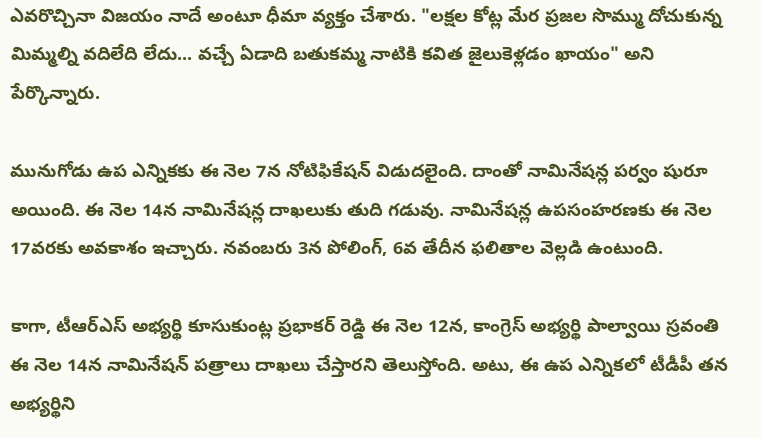ఎవరొచ్చినా విజయం నాదే అంటూ ధీమా వ్యక్తం చేశారు. "లక్షల కోట్ల మేర ప్రజల సొమ్ము దోచుకున్న మిమ్మల్ని వదిలేది లేదు... వచ్చే ఏడాది బతుకమ్మ నాటికి కవిత జైలుకెళ్లడం ఖాయం" అని పేర్కొన్నారు.

మునుగోడు ఉప ఎన్నికకు ఈ నెల 7న నోటిఫికేషన్ విడుదలైంది. దాంతో నామినేషన్ల పర్వం షురూ అయింది. ఈ నెల 14న నామినేషన్ల దాఖలుకు తుది గడువు. నామినేషన్ల ఉపసంహరణకు ఈ నెల 17వరకు అవకాశం ఇచ్చారు. నవంబరు 3న పోలింగ్, 6వ తేదీన ఫలితాల వెల్లడి ఉంటుంది.

కాగా, టీఆర్ఎస్ అభ్యర్థి కూసుకుంట్ల ప్రభాకర్ రెడ్డి ఈ నెల 12న, కాంగ్రెస్ అభ్యర్థి పాల్వాయి స్రవంతి ఈ నెల 14న నామినేషన్ పత్రాలు దాఖలు చేస్తారని తెలుస్తోంది. అటు, ఈ ఉప ఎన్నికలో టీడీపీ తన అభ్యర్థిని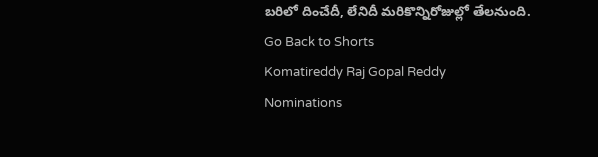బరిలో దించేదీ, లేనిదీ మరికొన్నిరోజుల్లో తేలనుంది.
Go Back to Shorts
Komatireddy Raj Gopal Reddy
Nominations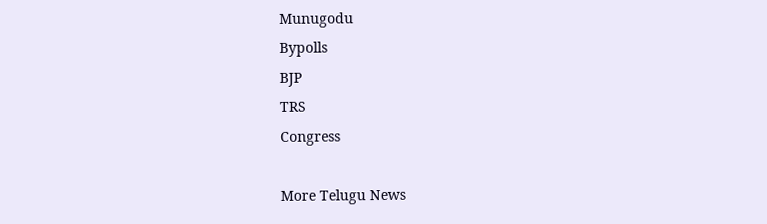Munugodu
Bypolls
BJP
TRS
Congress

More Telugu News